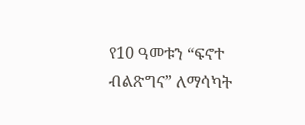የ10 ዓመቱን “ፍኖተ ብልጽግና” ለማሳካት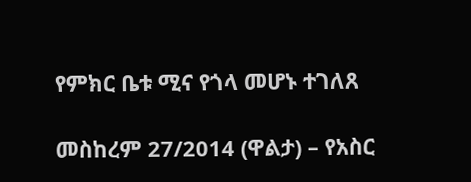የምክር ቤቱ ሚና የጎላ መሆኑ ተገለጸ

መስከረም 27/2014 (ዋልታ) – የአስር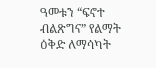ዓመቱን “ፍኖተ ብልጽግና” የልማት ዕቅድ ለማሳካት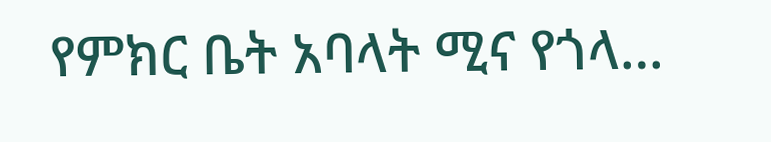የምክር ቤት አባላት ሚና የጎላ…